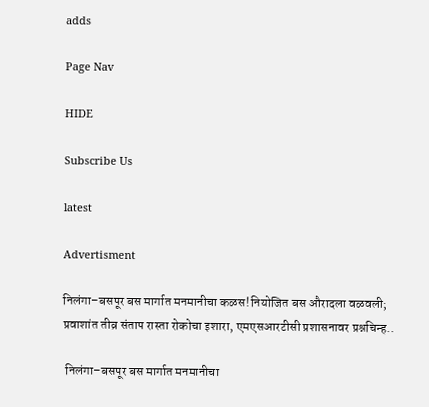adds

Page Nav

HIDE

Subscribe Us

latest

Advertisment

निलंगा–बसपूर बस मार्गात मनमानीचा कळस!नियोजित बस औरादला वळवली; प्रवाशांत तीव्र संताप रास्ता रोकोचा इशारा, एमएसआरटीसी प्रशासनावर प्रश्नचिन्ह..

 निलंगा–बसपूर बस मार्गात मनमानीचा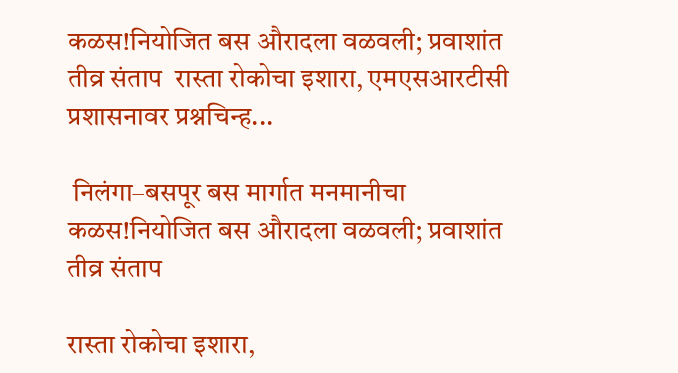कळस!नियोजित बस औरादला वळवली; प्रवाशांत तीव्र संताप  रास्ता रोकोचा इशारा, एमएसआरटीसी प्रशासनावर प्रश्नचिन्ह...

 निलंगा–बसपूर बस मार्गात मनमानीचा कळस!नियोजित बस औरादला वळवली; प्रवाशांत तीव्र संताप

रास्ता रोकोचा इशारा,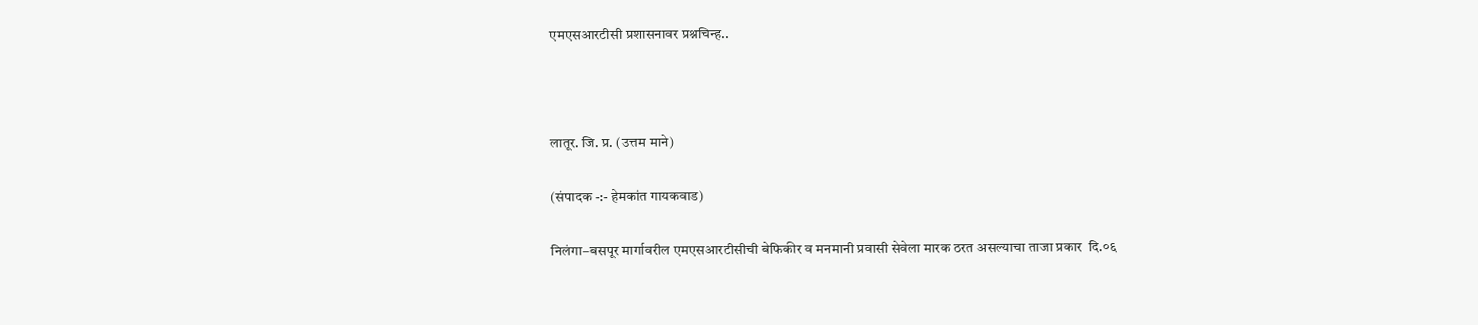एमएसआरटीसी प्रशासनावर प्रश्नचिन्ह..



लातूर. जि. प्र. (उत्तम माने)

(संपादक -:- हेमकांत गायकवाड)

निलंगा–बसपूर मार्गावरील एमएसआरटीसीची बेफिकीर व मनमानी प्रवासी सेवेला मारक ठरत असल्याचा ताजा प्रकार  दि.०६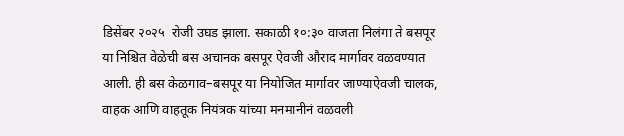डिसेंबर २०२५  रोजी उघड झाला. सकाळी १०:३० वाजता निलंगा ते बसपूर या निश्चित वेळेची बस अचानक बसपूर ऐवजी औराद मार्गावर वळवण्यात आली. ही बस केळगाव–बसपूर या नियोजित मार्गावर जाण्याऐवजी चालक, वाहक आणि वाहतूक नियंत्रक यांच्या मनमानीनं वळवली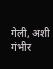गेली, अशी गंभीर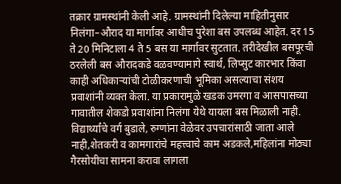तक्रार ग्रामस्थांनी केली आहे. ग्रामस्थांनी दिलेल्या माहितीनुसार निलंगा–औराद या मार्गावर आधीच पुरेशा बस उपलब्ध आहेत. दर 15 ते 20 मिनिटाला 4 ते 5 बस या मार्गावर सुटतात. तरीदेखील बसपूरची ठरलेली बस औरादकडे वळवण्यामागे स्वार्थ, लिप्सुट कारभार किंवा काही अधिकाऱ्यांची टोळीकरणाची भूमिका असल्याचा संशय प्रवाशांनी व्यक्त केला. या प्रकारामुळे खडक उमरगा व आसपासच्या गावातील शेकडो प्रवाशांना निलंगा येथे यायला बस मिळाली नाही. विद्यार्थ्यांचे वर्ग बुडाले, रुग्णांना वेळेवर उपचारांसाठी जाता आले नाही,शेतकरी व कामगारांचे महत्त्वाचे काम अडकले,महिलांना मोठ्या गैरसोयीचा सामना करावा लागला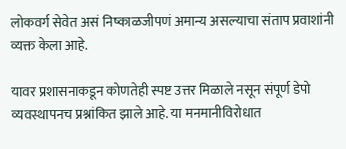लोकवर्ग सेवेत असं निष्काळजीपणं अमान्य असल्याचा संताप प्रवाशांनी व्यक्त केला आहे.

यावर प्रशासनाकडून कोणतेही स्पष्ट उत्तर मिळाले नसून संपूर्ण डेपो व्यवस्थापनच प्रश्नांकित झाले आहे. या मनमानीविरोधात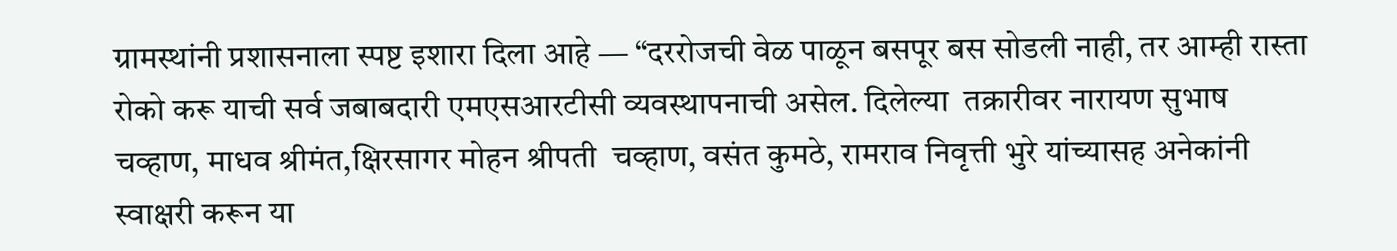ग्रामस्थांनी प्रशासनाला स्पष्ट इशारा दिला आहे — “दररोजची वेळ पाळून बसपूर बस सोडली नाही, तर आम्ही रास्ता रोको करू याची सर्व जबाबदारी एमएसआरटीसी व्यवस्थापनाची असेल. दिलेल्या  तक्रारीवर नारायण सुभाष चव्हाण, माधव श्रीमंत,क्षिरसागर मोहन श्रीपती  चव्हाण, वसंत कुमठे, रामराव निवृत्ती भुरे यांच्यासह अनेकांनी स्वाक्षरी करून या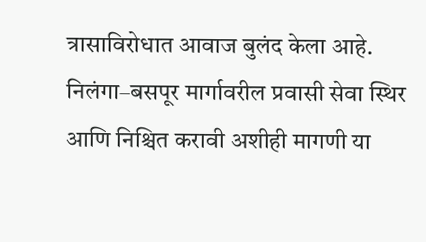त्रासाविरोधात आवाज बुलंद केला आहे. निलंगा–बसपूर मार्गावरील प्रवासी सेवा स्थिर आणि निश्चित करावी अशीही मागणी या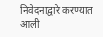निवेदनाद्वारे करण्यात आली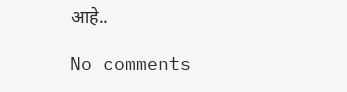आहे..

No comments